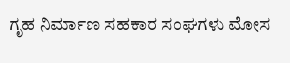ಗೃಹ ನಿರ್ಮಾಣ ಸಹಕಾರ ಸಂಘಗಳು ಮೋಸ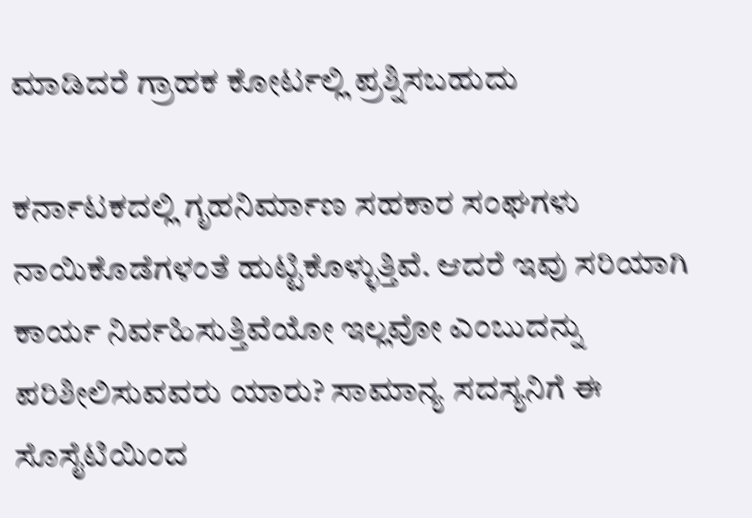ಮಾಡಿದರೆ ಗ್ರಾಹಕ ಕೋರ್ಟಲ್ಲಿ ಪ್ರಶ್ನಿಸಬಹುದು

ಕರ್ನಾಟಕದಲ್ಲಿ ಗೃಹನಿರ್ಮಾಣ ಸಹಕಾರ ಸಂಘಗಳು ನಾಯಿಕೊಡೆಗಳಂತೆ ಹುಟ್ಟಿಕೊಳ್ಳುತ್ತಿವೆ. ಆದರೆ ಇವು ಸರಿಯಾಗಿ ಕಾರ್ಯ ನಿರ್ವಹಿಸುತ್ತಿವೆಯೋ ಇಲ್ಲವೋ ಎಂಬುದನ್ನು ಪರಿಶೀಲಿಸುವವರು ಯಾರು? ಸಾಮಾನ್ಯ ಸದಸ್ಯನಿಗೆ ಈ ಸೊಸೈಟಿಯಿಂದ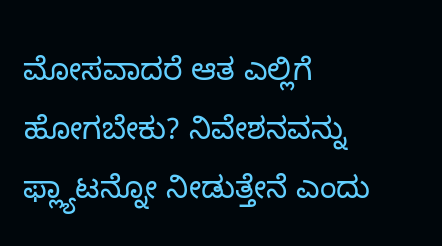ಮೋಸವಾದರೆ ಆತ ಎಲ್ಲಿಗೆ ಹೋಗಬೇಕು? ನಿವೇಶನವನ್ನು ಫ್ಲ್ಯಾಟನ್ನೋ ನೀಡುತ್ತೇನೆ ಎಂದು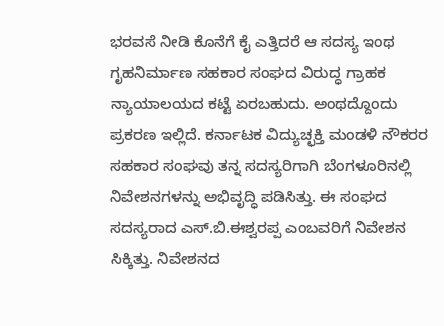ಭರವಸೆ ನೀಡಿ ಕೊನೆಗೆ ಕೈ ಎತ್ತಿದರೆ ಆ ಸದಸ್ಯ ಇಂಥ ಗೃಹನಿರ್ಮಾಣ ಸಹಕಾರ ಸಂಘದ ವಿರುದ್ಧ ಗ್ರಾಹಕ ನ್ಯಾಯಾಲಯದ ಕಟ್ಟೆ ಏರಬಹುದು. ಅಂಥದ್ದೊಂದು ಪ್ರಕರಣ ಇಲ್ಲಿದೆ. ಕರ್ನಾಟಕ ವಿದ್ಯುಚ್ಛಕ್ತಿ ಮಂಡಳಿ ನೌಕರರ ಸಹಕಾರ ಸಂಘವು ತನ್ನ ಸದಸ್ಯರಿಗಾಗಿ ಬೆಂಗಳೂರಿನಲ್ಲಿ ನಿವೇಶನಗಳನ್ನು ಅಭಿವೃದ್ಧಿ ಪಡಿಸಿತ್ತು. ಈ ಸಂಘದ ಸದಸ್ಯರಾದ ಎಸ್.ಬಿ.ಈಶ್ವರಪ್ಪ ಎಂಬವರಿಗೆ ನಿವೇಶನ ಸಿಕ್ಕಿತ್ತು. ನಿವೇಶನದ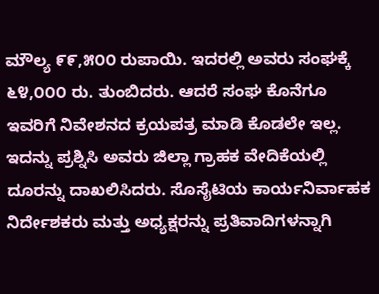ಮೌಲ್ಯ ೯೯,೫೦೦ ರುಪಾಯಿ. ಇದರಲ್ಲಿ ಅವರು ಸಂಘಕ್ಕೆ ೬೪,೦೦೦ ರು. ತುಂಬಿದರು. ಆದರೆ ಸಂಘ ಕೊನೆಗೂ ಇವರಿಗೆ ನಿವೇಶನದ ಕ್ರಯಪತ್ರ ಮಾಡಿ ಕೊಡಲೇ ಇಲ್ಲ. ಇದನ್ನು ಪ್ರಶ್ನಿಸಿ ಅವರು ಜಿಲ್ಲಾ ಗ್ರಾಹಕ ವೇದಿಕೆಯಲ್ಲಿ ದೂರನ್ನು ದಾಖಲಿಸಿದರು. ಸೊಸೈಟಿಯ ಕಾರ್ಯನಿರ್ವಾಹಕ ನಿರ್ದೇಶಕರು ಮತ್ತು ಅಧ್ಯಕ್ಷರನ್ನು ಪ್ರತಿವಾದಿಗಳನ್ನಾಗಿ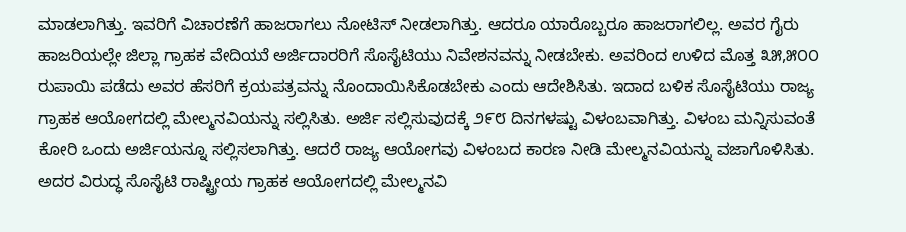ಮಾಡಲಾಗಿತ್ತು. ಇವರಿಗೆ ವಿಚಾರಣೆಗೆ ಹಾಜರಾಗಲು ನೋಟಿಸ್ ನೀಡಲಾಗಿತ್ತು. ಆದರೂ ಯಾರೊಬ್ಬರೂ ಹಾಜರಾಗಲಿಲ್ಲ. ಅವರ ಗೈರು ಹಾಜರಿಯಲ್ಲೇ ಜಿಲ್ಲಾ ಗ್ರಾಹಕ ವೇದಿಯುೆ ಅರ್ಜಿದಾರರಿಗೆ ಸೊಸೈಟಿಯು ನಿವೇಶನವನ್ನು ನೀಡಬೇಕು. ಅವರಿಂದ ಉಳಿದ ಮೊತ್ತ ೩೫,೫೦೦ ರುಪಾಯಿ ಪಡೆದು ಅವರ ಹೆಸರಿಗೆ ಕ್ರಯಪತ್ರವನ್ನು ನೊಂದಾಯಿಸಿಕೊಡಬೇಕು ಎಂದು ಆದೇಶಿಸಿತು. ಇದಾದ ಬಳಿಕ ಸೊಸೈಟಿಯು ರಾಜ್ಯ ಗ್ರಾಹಕ ಆಯೋಗದಲ್ಲಿ ಮೇಲ್ಮನವಿಯನ್ನು ಸಲ್ಲಿಸಿತು. ಅರ್ಜಿ ಸಲ್ಲಿಸುವುದಕ್ಕೆ ೨೯೮ ದಿನಗಳಷ್ಟು ವಿಳಂಬವಾಗಿತ್ತು. ವಿಳಂಬ ಮನ್ನಿಸುವಂತೆ ಕೋರಿ ಒಂದು ಅರ್ಜಿಯನ್ನೂ ಸಲ್ಲಿಸಲಾಗಿತ್ತು. ಆದರೆ ರಾಜ್ಯ ಆಯೋಗವು ವಿಳಂಬದ ಕಾರಣ ನೀಡಿ ಮೇಲ್ಮನವಿಯನ್ನು ವಜಾಗೊಳಿಸಿತು. ಅದರ ವಿರುದ್ಧ ಸೊಸೈಟಿ ರಾಷ್ಟ್ರೀಯ ಗ್ರಾಹಕ ಆಯೋಗದಲ್ಲಿ ಮೇಲ್ಮನವಿ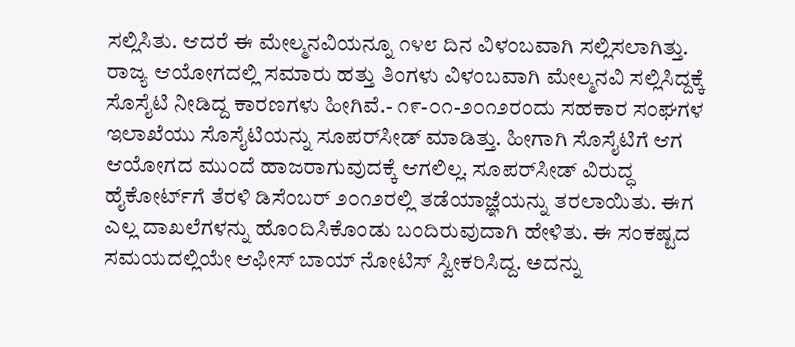ಸಲ್ಲಿಸಿತು. ಆದರೆ ಈ ಮೇಲ್ಮನವಿಯನ್ನೂ ೧೪೮ ದಿನ ವಿಳಂಬವಾಗಿ ಸಲ್ಲಿಸಲಾಗಿತ್ತು. ರಾಜ್ಯ ಆಯೋಗದಲ್ಲಿ ಸಮಾರು ಹತ್ತು ತಿಂಗಳು ವಿಳಂಬವಾಗಿ ಮೇಲ್ಮನವಿ ಸಲ್ಲಿಸಿದ್ದಕ್ಕೆ ಸೊಸೈಟಿ ನೀಡಿದ್ದ ಕಾರಣಗಳು ಹೀಗಿವೆ.- ೧೯-೦೧-೨೦೧೨ರಂದು ಸಹಕಾರ ಸಂಘಗಳ ಇಲಾಖೆಯು ಸೊಸೈಟಿಯನ್ನು ಸೂಪರ್‌ಸೀಡ್ ಮಾಡಿತ್ತು. ಹೀಗಾಗಿ ಸೊಸೈಟಿಗೆ ಆಗ ಆಯೋಗದ ಮುಂದೆ ಹಾಜರಾಗುವುದಕ್ಕೆ ಆಗಲಿಲ್ಲ. ಸೂಪರ್‌ಸೀಡ್ ವಿರುದ್ಧ ಹೈಕೋರ್ಟ್‌ಗೆ ತೆರಳಿ ಡಿಸೆಂಬರ್ ೨೦೧೨ರಲ್ಲಿ ತಡೆಯಾಜ್ಞೆಯನ್ನು ತರಲಾಯಿತು. ಈಗ ಎಲ್ಲ ದಾಖಲೆಗಳನ್ನು ಹೊಂದಿಸಿಕೊಂಡು ಬಂದಿರುವುದಾಗಿ ಹೇಳಿತು. ಈ ಸಂಕಷ್ಟದ ಸಮಯದಲ್ಲಿಯೇ ಆಫೀಸ್ ಬಾಯ್ ನೋಟಿಸ್ ಸ್ವೀಕರಿಸಿದ್ದ. ಅದನ್ನು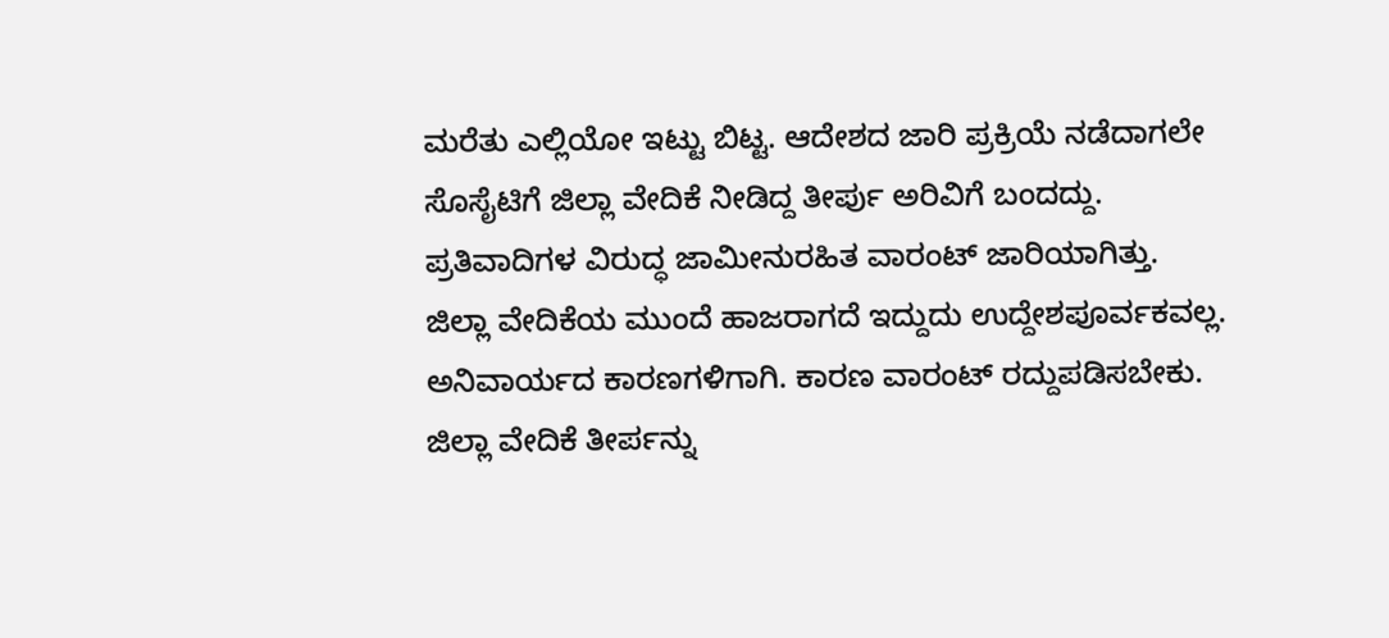ಮರೆತು ಎಲ್ಲಿಯೋ ಇಟ್ಟು ಬಿಟ್ಟ. ಆದೇಶದ ಜಾರಿ ಪ್ರಕ್ರಿಯೆ ನಡೆದಾಗಲೇ ಸೊಸೈಟಿಗೆ ಜಿಲ್ಲಾ ವೇದಿಕೆ ನೀಡಿದ್ದ ತೀರ್ಪು ಅರಿವಿಗೆ ಬಂದದ್ದು. ಪ್ರತಿವಾದಿಗಳ ವಿರುದ್ಧ ಜಾಮೀನುರಹಿತ ವಾರಂಟ್ ಜಾರಿಯಾಗಿತ್ತು. ಜಿಲ್ಲಾ ವೇದಿಕೆಯ ಮುಂದೆ ಹಾಜರಾಗದೆ ಇದ್ದುದು ಉದ್ದೇಶಪೂರ್ವಕವಲ್ಲ. ಅನಿವಾರ್ಯದ ಕಾರಣಗಳಿಗಾಗಿ. ಕಾರಣ ವಾರಂಟ್ ರದ್ದುಪಡಿಸಬೇಕು. ಜಿಲ್ಲಾ ವೇದಿಕೆ ತೀರ್ಪನ್ನು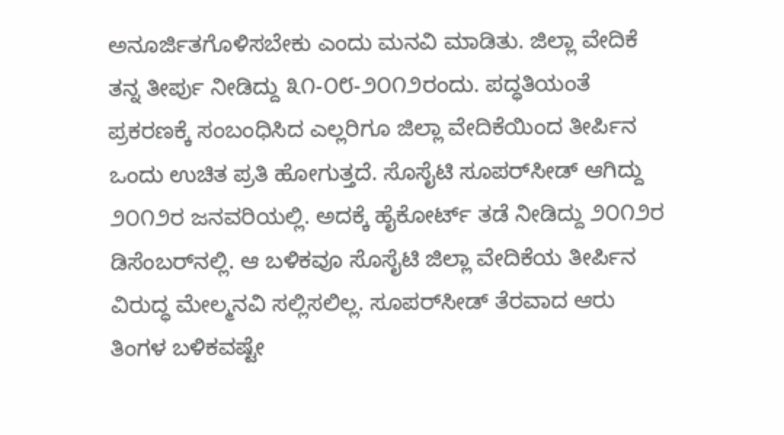ಅನೂರ್ಜಿತಗೊಳಿಸಬೇಕು ಎಂದು ಮನವಿ ಮಾಡಿತು. ಜಿಲ್ಲಾ ವೇದಿಕೆ ತನ್ನ ತೀರ್ಪು ನೀಡಿದ್ದು ೩೧-೦೮-೨೦೧೨ರಂದು. ಪದ್ಧತಿಯಂತೆ ಪ್ರಕರಣಕ್ಕೆ ಸಂಬಂಧಿಸಿದ ಎಲ್ಲರಿಗೂ ಜಿಲ್ಲಾ ವೇದಿಕೆಯಿಂದ ತೀರ್ಪಿನ ಒಂದು ಉಚಿತ ಪ್ರತಿ ಹೋಗುತ್ತದೆ. ಸೊಸೈಟಿ ಸೂಪರ್‌ಸೀಡ್ ಆಗಿದ್ದು ೨೦೧೨ರ ಜನವರಿಯಲ್ಲಿ. ಅದಕ್ಕೆ ಹೈಕೋರ್ಟ್ ತಡೆ ನೀಡಿದ್ದು ೨೦೧೨ರ ಡಿಸೆಂಬರ್‌ನಲ್ಲಿ. ಆ ಬಳಿಕವೂ ಸೊಸೈಟಿ ಜಿಲ್ಲಾ ವೇದಿಕೆಯ ತೀರ್ಪಿನ ವಿರುದ್ಧ ಮೇಲ್ಮನವಿ ಸಲ್ಲಿಸಲಿಲ್ಲ. ಸೂಪರ್‌ಸೀಡ್ ತೆರವಾದ ಆರು ತಿಂಗಳ ಬಳಿಕವಷ್ಟೇ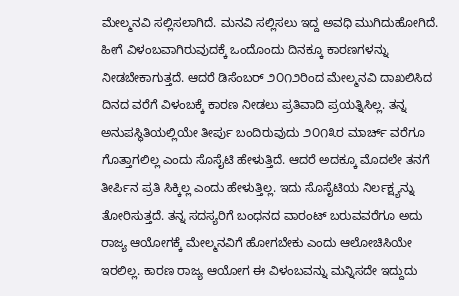ಮೇಲ್ಮನವಿ ಸಲ್ಲಿಸಲಾಗಿದೆ. ಮನವಿ ಸಲ್ಲಿಸಲು ಇದ್ದ ಅವಧಿ ಮುಗಿದುಹೋಗಿದೆ. ಹೀಗೆ ವಿಳಂಬವಾಗಿರುವುದಕ್ಕೆ ಒಂದೊಂದು ದಿನಕ್ಕೂ ಕಾರಣಗಳನ್ನು ನೀಡಬೇಕಾಗುತ್ತದೆ. ಆದರೆ ಡಿಸೆಂಬರ್ ೨೦೧೨ರಿಂದ ಮೇಲ್ಮನವಿ ದಾಖಲಿಸಿದ ದಿನದ ವರೆಗೆ ವಿಳಂಬಕ್ಕೆ ಕಾರಣ ನೀಡಲು ಪ್ರತಿವಾದಿ ಪ್ರಯತ್ನಿಸಿಲ್ಲ. ತನ್ನ ಅನುಪಸ್ಥಿತಿಯಲ್ಲಿಯೇ ತೀರ್ಪು ಬಂದಿರುವುದು ೨೦೧೩ರ ಮಾರ್ಚ್ ವರೆಗೂ ಗೊತ್ತಾಗಲಿಲ್ಲ ಎಂದು ಸೊಸೈಟಿ ಹೇಳುತ್ತಿದೆ. ಆದರೆ ಅದಕ್ಕೂ ಮೊದಲೇ ತನಗೆ ತೀರ್ಪಿನ ಪ್ರತಿ ಸಿಕ್ಕಿಲ್ಲ ಎಂದು ಹೇಳುತ್ತಿಲ್ಲ. ಇದು ಸೊಸೈಟಿಯ ನಿರ್ಲಕ್ಷ್ಯನ್ನು ತೋರಿಸುತ್ತದೆ. ತನ್ನ ಸದಸ್ಯರಿಗೆ ಬಂಧನದ ವಾರಂಟ್ ಬರುವವರೆಗೂ ಅದು ರಾಜ್ಯ ಆಯೋಗಕ್ಕೆ ಮೇಲ್ಮನವಿಗೆ ಹೋಗಬೇಕು ಎಂದು ಆಲೋಚಿಸಿಯೇ ಇರಲಿಲ್ಲ. ಕಾರಣ ರಾಜ್ಯ ಆಯೋಗ ಈ ವಿಳಂಬವನ್ನು ಮನ್ನಿಸದೇ ಇದ್ದುದು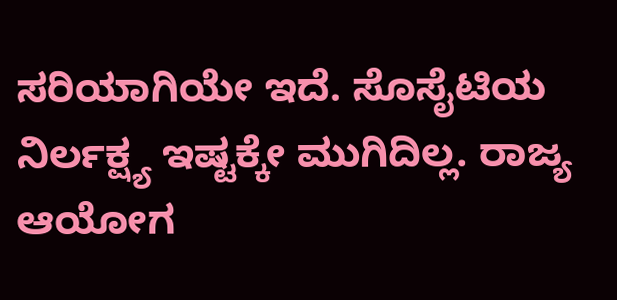ಸರಿಯಾಗಿಯೇ ಇದೆ. ಸೊಸೈಟಿಯ ನಿರ್ಲಕ್ಷ್ಯ ಇಷ್ಟಕ್ಕೇ ಮುಗಿದಿಲ್ಲ. ರಾಜ್ಯ ಆಯೋಗ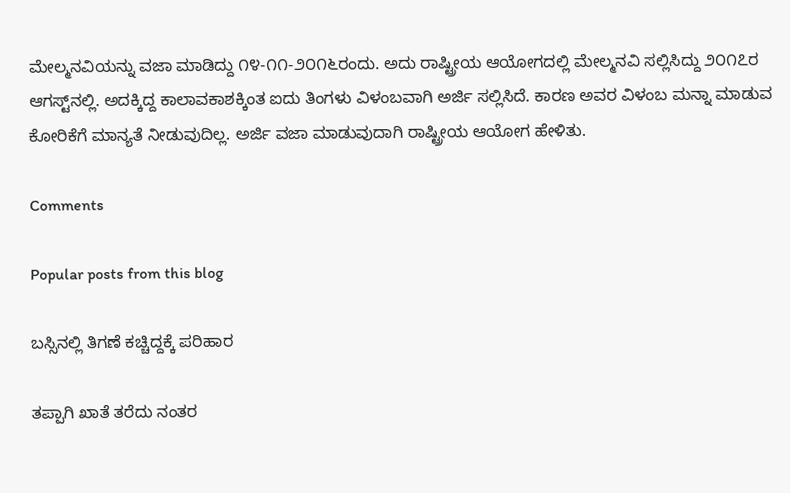ಮೇಲ್ಮನವಿಯನ್ನು ವಜಾ ಮಾಡಿದ್ದು ೧೪-೧೧-೨೦೧೬ರಂದು. ಅದು ರಾಷ್ಟ್ರೀಯ ಆಯೋಗದಲ್ಲಿ ಮೇಲ್ಮನವಿ ಸಲ್ಲಿಸಿದ್ದು ೨೦೧೭ರ ಆಗಸ್ಟ್‌ನಲ್ಲಿ. ಅದಕ್ಕಿದ್ದ ಕಾಲಾವಕಾಶಕ್ಕಿಂತ ಐದು ತಿಂಗಳು ವಿಳಂಬವಾಗಿ ಅರ್ಜಿ ಸಲ್ಲಿಸಿದೆ. ಕಾರಣ ಅವರ ವಿಳಂಬ ಮನ್ನಾ ಮಾಡುವ ಕೋರಿಕೆಗೆ ಮಾನ್ಯತೆ ನೀಡುವುದಿಲ್ಲ. ಅರ್ಜಿ ವಜಾ ಮಾಡುವುದಾಗಿ ರಾಷ್ಟ್ರೀಯ ಆಯೋಗ ಹೇಳಿತು.

Comments

Popular posts from this blog

ಬಸ್ಸಿನಲ್ಲಿ ತಿಗಣೆ ಕಚ್ಚಿದ್ದಕ್ಕೆ ಪರಿಹಾರ

ತಪ್ಪಾಗಿ ಖಾತೆ ತರೆದು ನಂತರ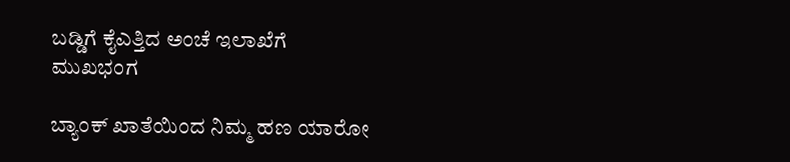ಬಡ್ಡಿಗೆ ಕೈಎತ್ತಿದ ಅಂಚೆ ಇಲಾಖೆಗೆ ಮುಖಭಂಗ

ಬ್ಯಾಂಕ್ ಖಾತೆಯಿಂದ ನಿಮ್ಮ ಹಣ ಯಾರೋ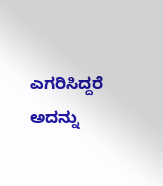ಎಗರಿಸಿದ್ದರೆ ಅದನ್ನು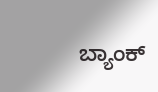ಬ್ಯಾಂಕ್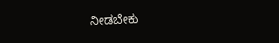ನೀಡಬೇಕು